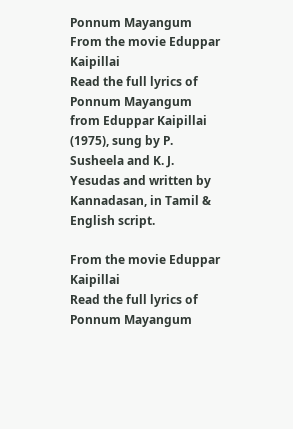Ponnum Mayangum
From the movie Eduppar Kaipillai
Read the full lyrics of Ponnum Mayangum from Eduppar Kaipillai (1975), sung by P. Susheela and K. J. Yesudas and written by Kannadasan, in Tamil & English script.

From the movie Eduppar Kaipillai
Read the full lyrics of Ponnum Mayangum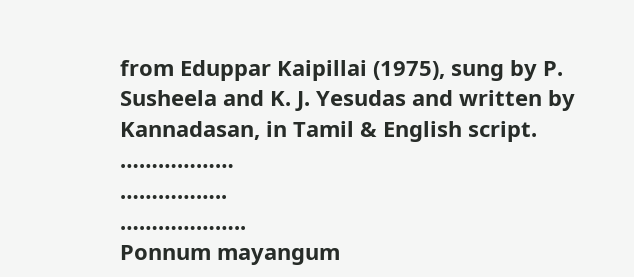from Eduppar Kaipillai (1975), sung by P. Susheela and K. J. Yesudas and written by Kannadasan, in Tamil & English script.
………………
……………..
………………..
Ponnum mayangum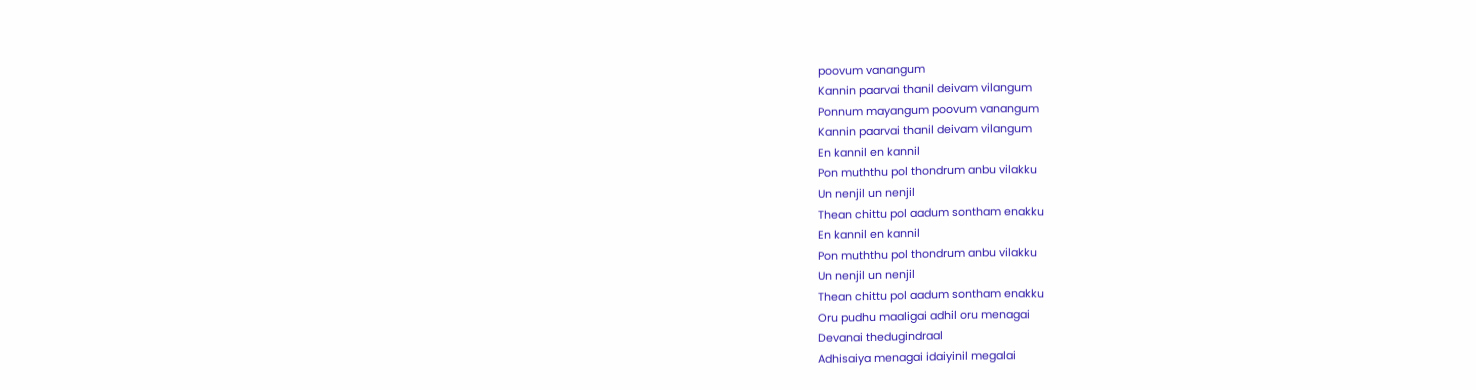poovum vanangum
Kannin paarvai thanil deivam vilangum
Ponnum mayangum poovum vanangum
Kannin paarvai thanil deivam vilangum
En kannil en kannil
Pon muththu pol thondrum anbu vilakku
Un nenjil un nenjil
Thean chittu pol aadum sontham enakku
En kannil en kannil
Pon muththu pol thondrum anbu vilakku
Un nenjil un nenjil
Thean chittu pol aadum sontham enakku
Oru pudhu maaligai adhil oru menagai
Devanai thedugindraal
Adhisaiya menagai idaiyinil megalai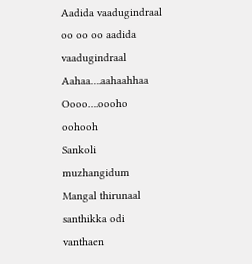Aadida vaadugindraal oo oo oo aadida vaadugindraal
Aahaa….aahaahhaa
Oooo….oooho oohooh
Sankoli muzhangidum
Mangal thirunaal santhikka odi vanthaen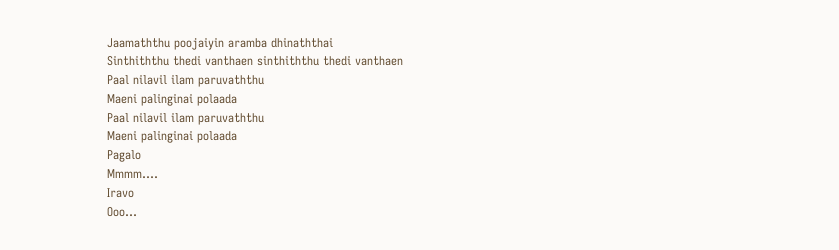Jaamaththu poojaiyin aramba dhinaththai
Sinthiththu thedi vanthaen sinthiththu thedi vanthaen
Paal nilavil ilam paruvaththu
Maeni palinginai polaada
Paal nilavil ilam paruvaththu
Maeni palinginai polaada
Pagalo
Mmmm….
Iravo
Ooo…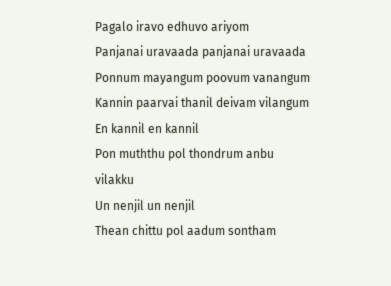Pagalo iravo edhuvo ariyom
Panjanai uravaada panjanai uravaada
Ponnum mayangum poovum vanangum
Kannin paarvai thanil deivam vilangum
En kannil en kannil
Pon muththu pol thondrum anbu vilakku
Un nenjil un nenjil
Thean chittu pol aadum sontham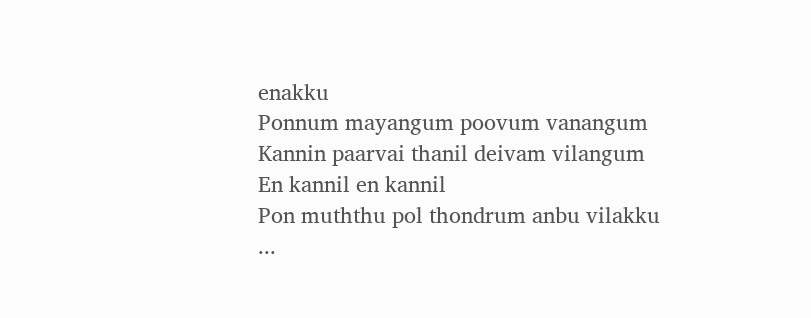enakku
Ponnum mayangum poovum vanangum
Kannin paarvai thanil deivam vilangum
En kannil en kannil
Pon muththu pol thondrum anbu vilakku
...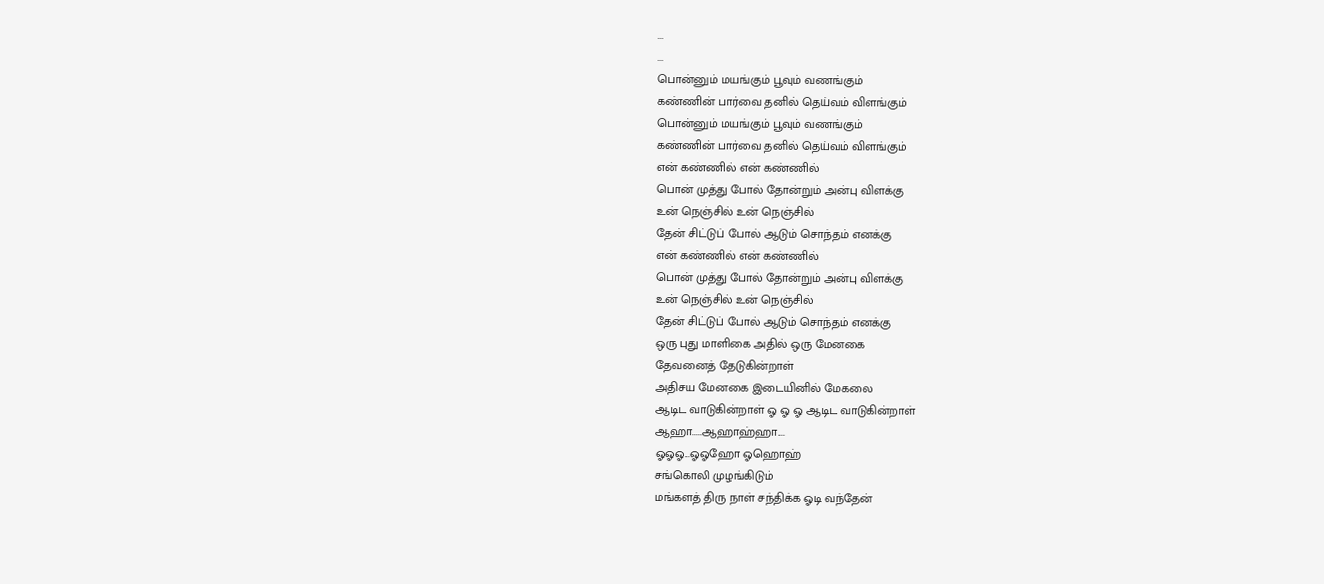...
...
பொன்னும் மயங்கும் பூவும் வணங்கும்
கண்ணின் பார்வை தனில் தெய்வம் விளங்கும்
பொன்னும் மயங்கும் பூவும் வணங்கும்
கண்ணின் பார்வை தனில் தெய்வம் விளங்கும்
என் கண்ணில் என் கண்ணில்
பொன் முத்து போல் தோன்றும் அன்பு விளக்கு
உன் நெஞ்சில் உன் நெஞ்சில்
தேன் சிட்டுப் போல் ஆடும் சொந்தம் எனக்கு
என் கண்ணில் என் கண்ணில்
பொன் முத்து போல் தோன்றும் அன்பு விளக்கு
உன் நெஞ்சில் உன் நெஞ்சில்
தேன் சிட்டுப் போல் ஆடும் சொந்தம் எனக்கு
ஒரு புது மாளிகை அதில் ஒரு மேனகை
தேவனைத் தேடுகின்றாள்
அதிசய மேனகை இடையினில் மேகலை
ஆடிட வாடுகின்றாள் ஓ ஓ ஓ ஆடிட வாடுகின்றாள்
ஆஹா.....ஆஹாஹ்ஹா....
ஓஓஓ...ஓஓஹோ ஓஹொஹ்
சங்கொலி முழங்கிடும்
மங்களத் திரு நாள் சந்திக்க ஓடி வந்தேன்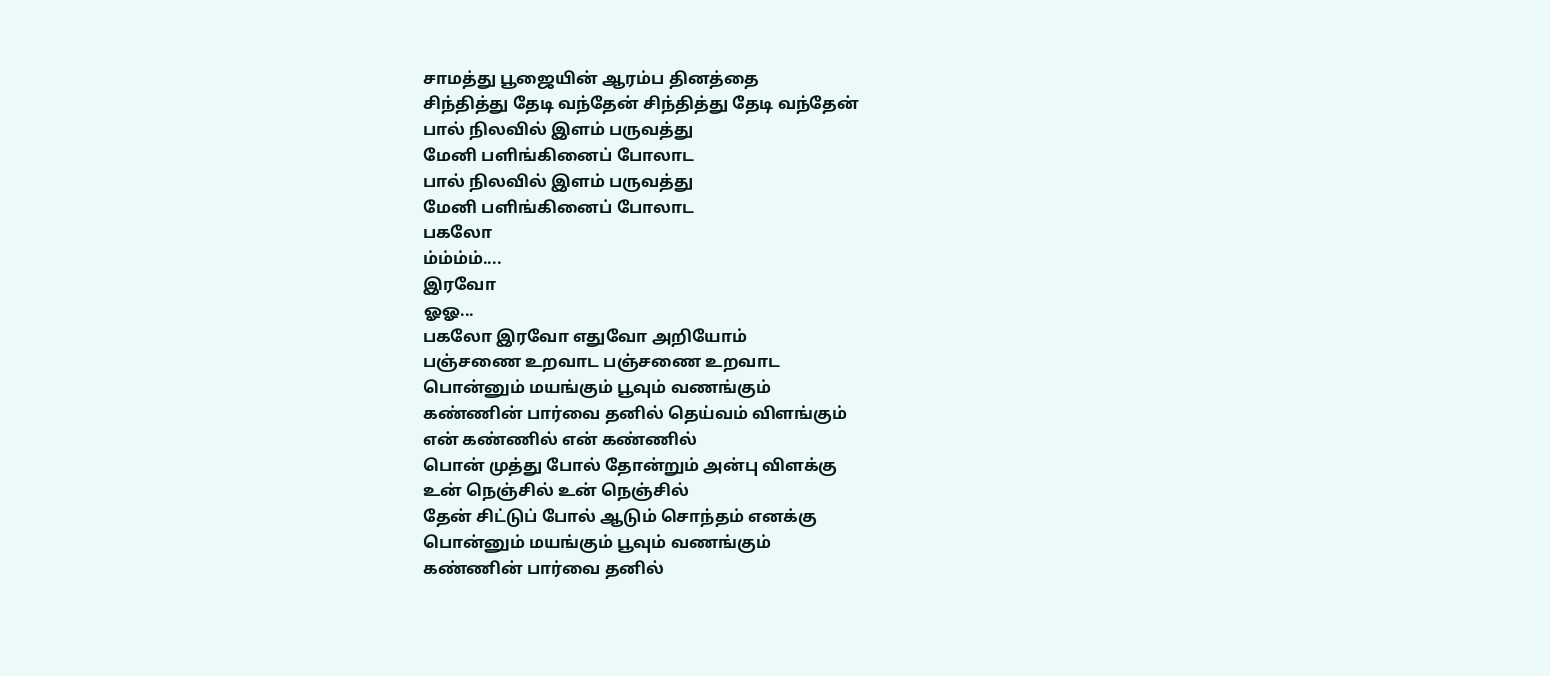சாமத்து பூஜையின் ஆரம்ப தினத்தை
சிந்தித்து தேடி வந்தேன் சிந்தித்து தேடி வந்தேன்
பால் நிலவில் இளம் பருவத்து
மேனி பளிங்கினைப் போலாட
பால் நிலவில் இளம் பருவத்து
மேனி பளிங்கினைப் போலாட
பகலோ
ம்ம்ம்ம்....
இரவோ
ஓஓ...
பகலோ இரவோ எதுவோ அறியோம்
பஞ்சணை உறவாட பஞ்சணை உறவாட
பொன்னும் மயங்கும் பூவும் வணங்கும்
கண்ணின் பார்வை தனில் தெய்வம் விளங்கும்
என் கண்ணில் என் கண்ணில்
பொன் முத்து போல் தோன்றும் அன்பு விளக்கு
உன் நெஞ்சில் உன் நெஞ்சில்
தேன் சிட்டுப் போல் ஆடும் சொந்தம் எனக்கு
பொன்னும் மயங்கும் பூவும் வணங்கும்
கண்ணின் பார்வை தனில்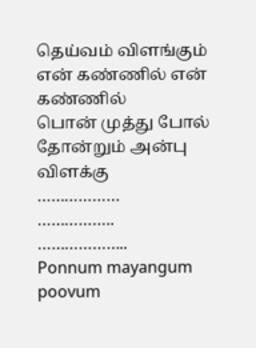தெய்வம் விளங்கும்
என் கண்ணில் என் கண்ணில்
பொன் முத்து போல் தோன்றும் அன்பு விளக்கு
………………
……………..
………………..
Ponnum mayangum poovum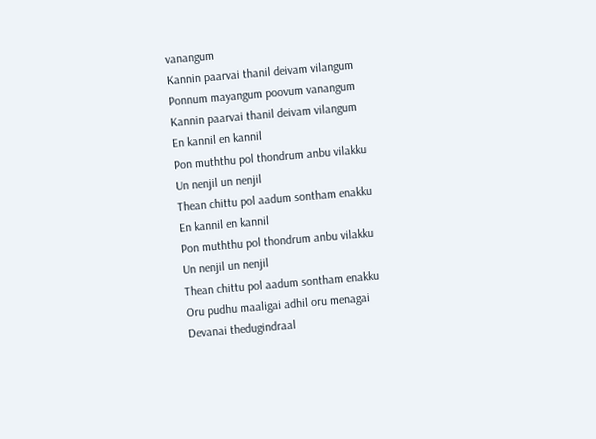vanangum
Kannin paarvai thanil deivam vilangum
Ponnum mayangum poovum vanangum
Kannin paarvai thanil deivam vilangum
En kannil en kannil
Pon muththu pol thondrum anbu vilakku
Un nenjil un nenjil
Thean chittu pol aadum sontham enakku
En kannil en kannil
Pon muththu pol thondrum anbu vilakku
Un nenjil un nenjil
Thean chittu pol aadum sontham enakku
Oru pudhu maaligai adhil oru menagai
Devanai thedugindraal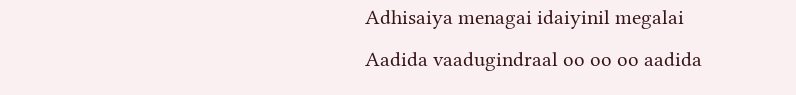Adhisaiya menagai idaiyinil megalai
Aadida vaadugindraal oo oo oo aadida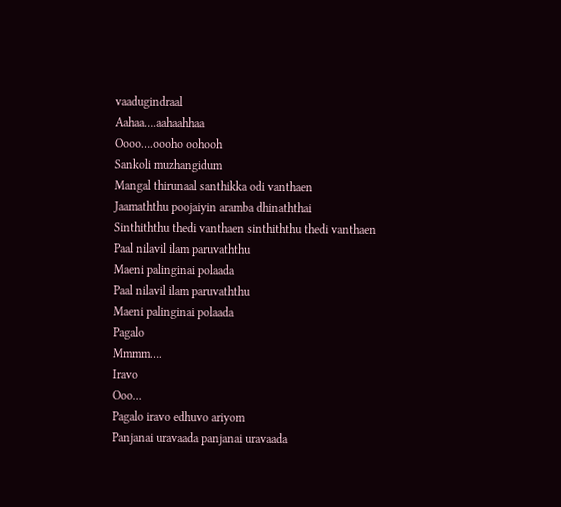vaadugindraal
Aahaa….aahaahhaa
Oooo….oooho oohooh
Sankoli muzhangidum
Mangal thirunaal santhikka odi vanthaen
Jaamaththu poojaiyin aramba dhinaththai
Sinthiththu thedi vanthaen sinthiththu thedi vanthaen
Paal nilavil ilam paruvaththu
Maeni palinginai polaada
Paal nilavil ilam paruvaththu
Maeni palinginai polaada
Pagalo
Mmmm….
Iravo
Ooo…
Pagalo iravo edhuvo ariyom
Panjanai uravaada panjanai uravaada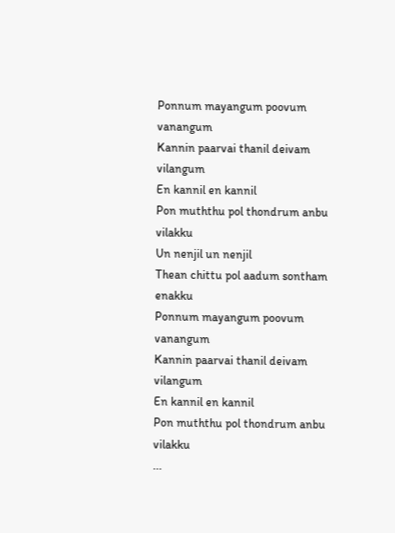Ponnum mayangum poovum vanangum
Kannin paarvai thanil deivam vilangum
En kannil en kannil
Pon muththu pol thondrum anbu vilakku
Un nenjil un nenjil
Thean chittu pol aadum sontham enakku
Ponnum mayangum poovum vanangum
Kannin paarvai thanil deivam vilangum
En kannil en kannil
Pon muththu pol thondrum anbu vilakku
...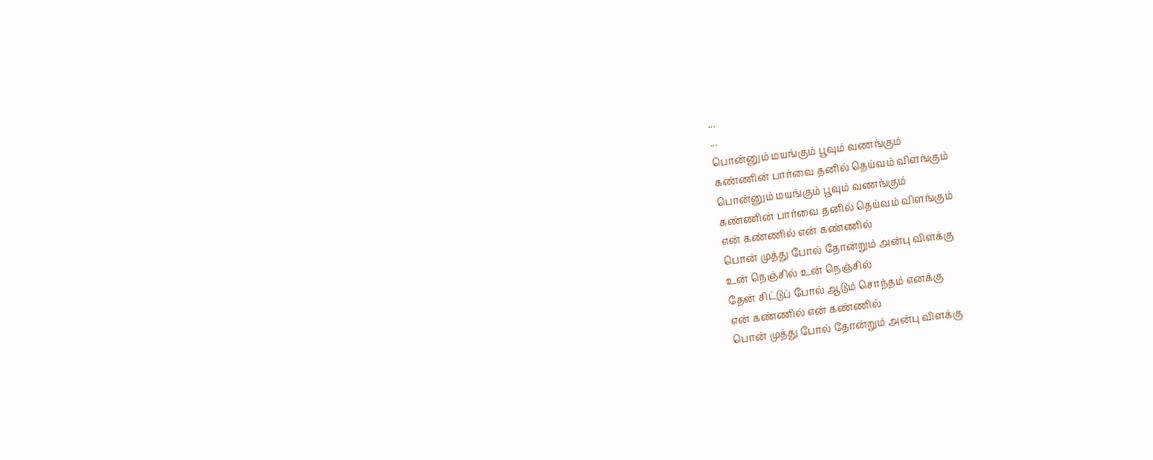...
...
பொன்னும் மயங்கும் பூவும் வணங்கும்
கண்ணின் பார்வை தனில் தெய்வம் விளங்கும்
பொன்னும் மயங்கும் பூவும் வணங்கும்
கண்ணின் பார்வை தனில் தெய்வம் விளங்கும்
என் கண்ணில் என் கண்ணில்
பொன் முத்து போல் தோன்றும் அன்பு விளக்கு
உன் நெஞ்சில் உன் நெஞ்சில்
தேன் சிட்டுப் போல் ஆடும் சொந்தம் எனக்கு
என் கண்ணில் என் கண்ணில்
பொன் முத்து போல் தோன்றும் அன்பு விளக்கு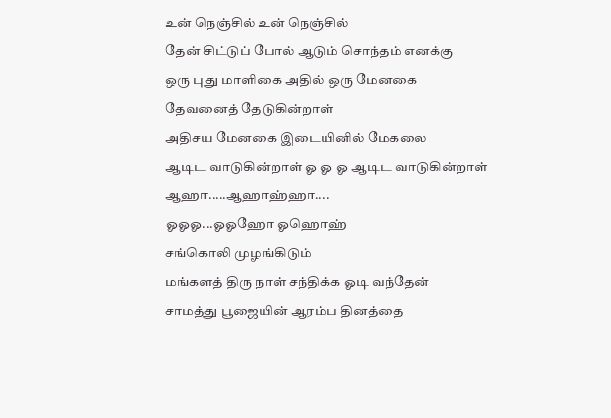உன் நெஞ்சில் உன் நெஞ்சில்
தேன் சிட்டுப் போல் ஆடும் சொந்தம் எனக்கு
ஒரு புது மாளிகை அதில் ஒரு மேனகை
தேவனைத் தேடுகின்றாள்
அதிசய மேனகை இடையினில் மேகலை
ஆடிட வாடுகின்றாள் ஓ ஓ ஓ ஆடிட வாடுகின்றாள்
ஆஹா.....ஆஹாஹ்ஹா....
ஓஓஓ...ஓஓஹோ ஓஹொஹ்
சங்கொலி முழங்கிடும்
மங்களத் திரு நாள் சந்திக்க ஓடி வந்தேன்
சாமத்து பூஜையின் ஆரம்ப தினத்தை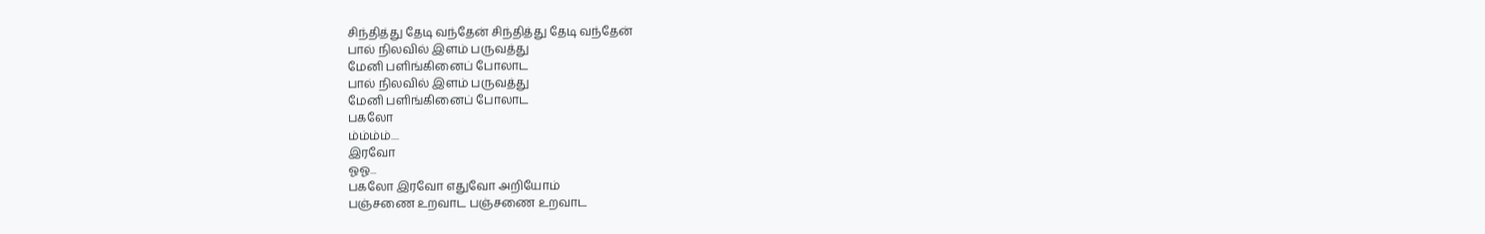சிந்தித்து தேடி வந்தேன் சிந்தித்து தேடி வந்தேன்
பால் நிலவில் இளம் பருவத்து
மேனி பளிங்கினைப் போலாட
பால் நிலவில் இளம் பருவத்து
மேனி பளிங்கினைப் போலாட
பகலோ
ம்ம்ம்ம்....
இரவோ
ஓஓ...
பகலோ இரவோ எதுவோ அறியோம்
பஞ்சணை உறவாட பஞ்சணை உறவாட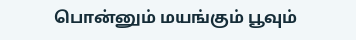பொன்னும் மயங்கும் பூவும்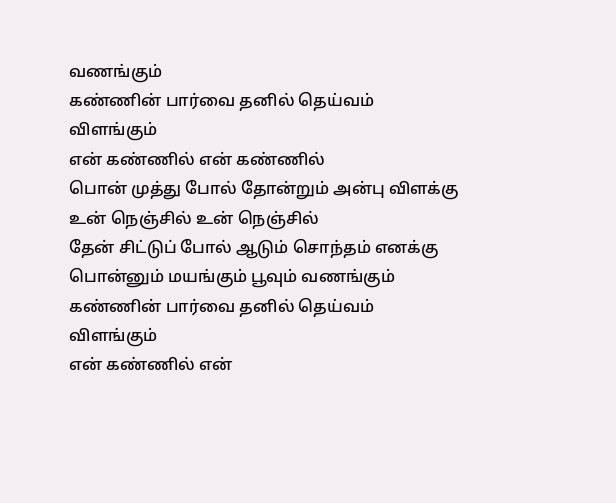வணங்கும்
கண்ணின் பார்வை தனில் தெய்வம் விளங்கும்
என் கண்ணில் என் கண்ணில்
பொன் முத்து போல் தோன்றும் அன்பு விளக்கு
உன் நெஞ்சில் உன் நெஞ்சில்
தேன் சிட்டுப் போல் ஆடும் சொந்தம் எனக்கு
பொன்னும் மயங்கும் பூவும் வணங்கும்
கண்ணின் பார்வை தனில் தெய்வம் விளங்கும்
என் கண்ணில் என்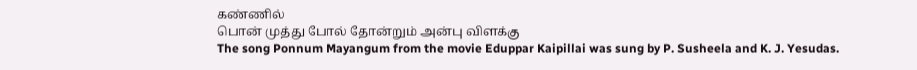கண்ணில்
பொன் முத்து போல் தோன்றும் அன்பு விளக்கு
The song Ponnum Mayangum from the movie Eduppar Kaipillai was sung by P. Susheela and K. J. Yesudas.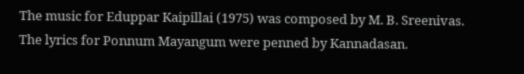The music for Eduppar Kaipillai (1975) was composed by M. B. Sreenivas.
The lyrics for Ponnum Mayangum were penned by Kannadasan.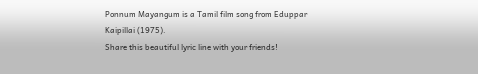Ponnum Mayangum is a Tamil film song from Eduppar Kaipillai (1975).
Share this beautiful lyric line with your friends!